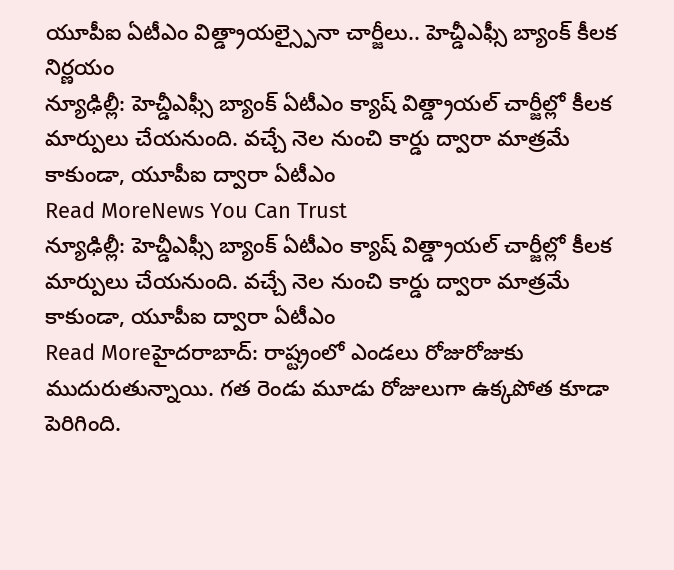యూపీఐ ఏటీఎం విత్డ్రాయల్స్పైనా చార్జీలు.. హెచ్డీఎఫ్సీ బ్యాంక్ కీలక నిర్ణయం
న్యూఢిల్లీ: హెచ్డీఎఫ్సీ బ్యాంక్ ఏటీఎం క్యాష్ విత్డ్రాయల్ చార్జీల్లో కీలక మార్పులు చేయనుంది. వచ్చే నెల నుంచి కార్డు ద్వారా మాత్రమే కాకుండా, యూపీఐ ద్వారా ఏటీఎం
Read MoreNews You Can Trust
న్యూఢిల్లీ: హెచ్డీఎఫ్సీ బ్యాంక్ ఏటీఎం క్యాష్ విత్డ్రాయల్ చార్జీల్లో కీలక మార్పులు చేయనుంది. వచ్చే నెల నుంచి కార్డు ద్వారా మాత్రమే కాకుండా, యూపీఐ ద్వారా ఏటీఎం
Read Moreహైదరాబాద్: రాష్ట్రంలో ఎండలు రోజురోజుకు ముదురుతున్నాయి. గత రెండు మూడు రోజులుగా ఉక్కపోత కూడా పెరిగింది.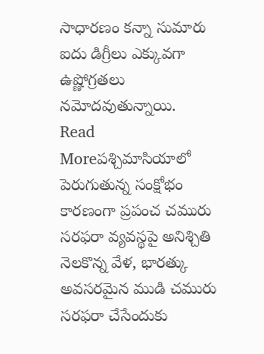సాధారణం కన్నా సుమారు ఐదు డిగ్రీలు ఎక్కువగా ఉష్ణోగ్రతలు నమోదవుతున్నాయి.
Read Moreపశ్చిమాసియాలో పెరుగుతున్న సంక్షోభం కారణంగా ప్రపంచ చమురు సరఫరా వ్యవస్థపై అనిశ్చితి నెలకొన్న వేళ, భారత్కు అవసరమైన ముడి చమురు సరఫరా చేసేందుకు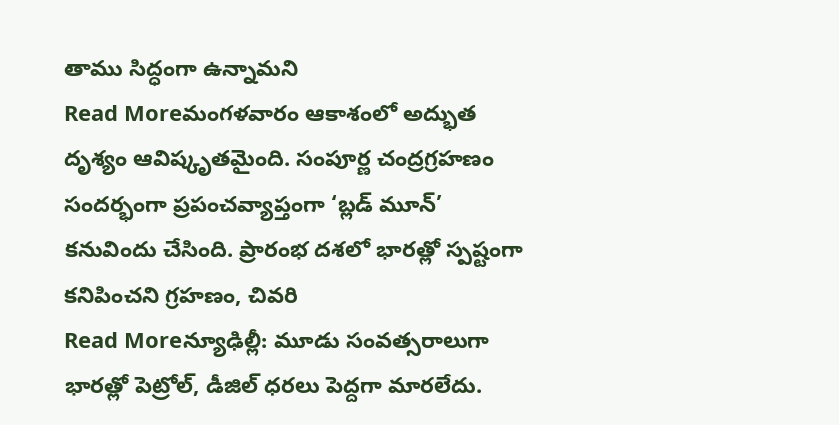తాము సిద్ధంగా ఉన్నామని
Read Moreమంగళవారం ఆకాశంలో అద్భుత దృశ్యం ఆవిష్కృతమైంది. సంపూర్ణ చంద్రగ్రహణం సందర్భంగా ప్రపంచవ్యాప్తంగా ‘బ్లడ్ మూన్’ కనువిందు చేసింది. ప్రారంభ దశలో భారత్లో స్పష్టంగా కనిపించని గ్రహణం, చివరి
Read Moreన్యూఢిల్లీ: మూడు సంవత్సరాలుగా భారత్లో పెట్రోల్, డీజిల్ ధరలు పెద్దగా మారలేదు.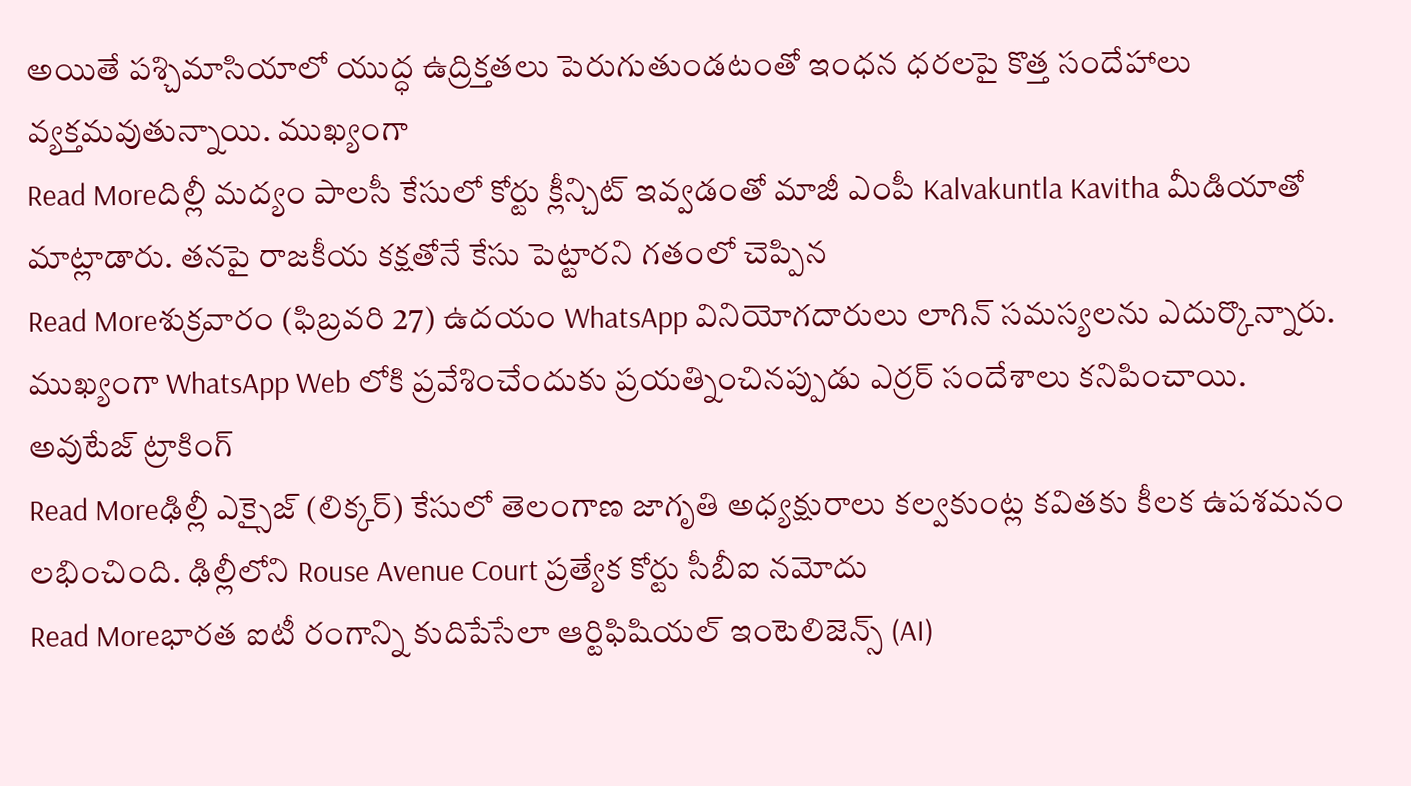అయితే పశ్చిమాసియాలో యుద్ధ ఉద్రిక్తతలు పెరుగుతుండటంతో ఇంధన ధరలపై కొత్త సందేహాలు వ్యక్తమవుతున్నాయి. ముఖ్యంగా
Read Moreదిల్లీ మద్యం పాలసీ కేసులో కోర్టు క్లీన్చిట్ ఇవ్వడంతో మాజీ ఎంపీ Kalvakuntla Kavitha మీడియాతో మాట్లాడారు. తనపై రాజకీయ కక్షతోనే కేసు పెట్టారని గతంలో చెప్పిన
Read Moreశుక్రవారం (ఫిబ్రవరి 27) ఉదయం WhatsApp వినియోగదారులు లాగిన్ సమస్యలను ఎదుర్కొన్నారు. ముఖ్యంగా WhatsApp Web లోకి ప్రవేశించేందుకు ప్రయత్నించినప్పుడు ఎర్రర్ సందేశాలు కనిపించాయి. అవుటేజ్ ట్రాకింగ్
Read Moreఢిల్లీ ఎక్సైజ్ (లిక్కర్) కేసులో తెలంగాణ జాగృతి అధ్యక్షురాలు కల్వకుంట్ల కవితకు కీలక ఉపశమనం లభించింది. ఢిల్లీలోని Rouse Avenue Court ప్రత్యేక కోర్టు సీబీఐ నమోదు
Read Moreభారత ఐటీ రంగాన్ని కుదిపేసేలా ఆర్టిఫిషియల్ ఇంటెలిజెన్స్ (AI)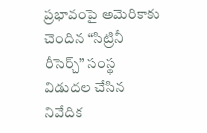ప్రభావంపై అమెరికాకు చెందిన “సిట్రినీ రీసెర్చ్” సంస్థ విడుదల చేసిన నివేదిక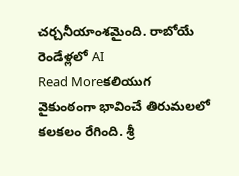చర్చనీయాంశమైంది. రాబోయే రెండేళ్లలో AI
Read Moreకలియుగ వైకుంఠంగా భావించే తిరుమలలో కలకలం రేగింది. శ్రీ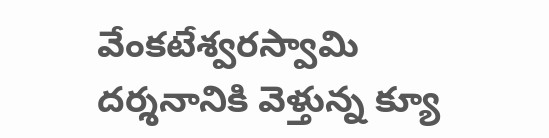వేంకటేశ్వరస్వామి దర్శనానికి వెళ్తున్న క్యూ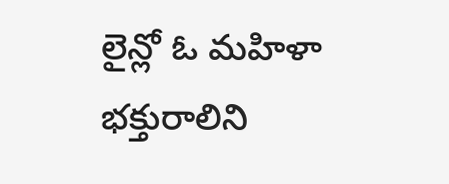లైన్లో ఓ మహిళా భక్తురాలిని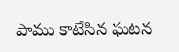పాము కాటేసిన ఘటన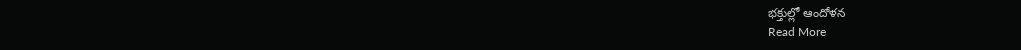భక్తుల్లో ఆందోళన
Read More